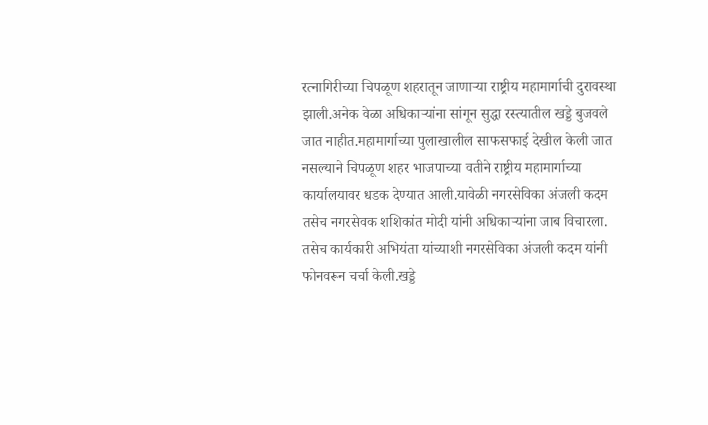रत्नागिरीच्या चिपळूण शहरातून जाणाऱ्या राष्ट्रीय महामार्गाची दुरावस्था झाली.अनेक वेळा अधिकाऱ्यांना सांगून सुद्धा रस्त्यातील खड्डे बुजवले जात नाहीत.महामार्गाच्या पुलाखालील साफसफाई देखील केली जात नसल्याने चिपळूण शहर भाजपाच्या वतीने राष्ट्रीय महामार्गाच्या कार्यालयावर धडक देण्यात आली.यावेळी नगरसेविका अंजली कदम तसेच नगरसेवक शशिकांत मोदी यांनी अधिकाऱ्यांना जाब विचारला. तसेच कार्यकारी अभियंता यांच्याशी नगरसेविका अंजली कदम यांनी फोनवरून चर्चा केली.खड्डे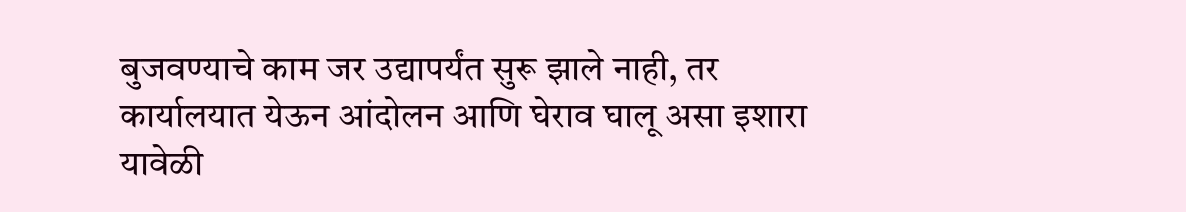बुजवण्याचे काम जर उद्यापर्यंत सुरू झाले नाही, तर कार्यालयात येऊन आंदोलन आणि घेराव घालू असा इशारा यावेळी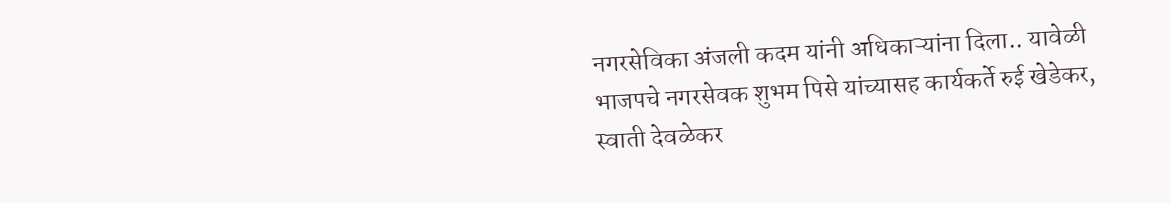नगरसेविका अंजली कदम यांनी अधिकाऱ्यांना दिला.. यावेळी भाजपचे नगरसेवक शुभम पिसे यांच्यासह कार्यकर्ते रुई खेडेकर, स्वाती देवळेकर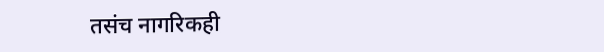तसंच नागरिकही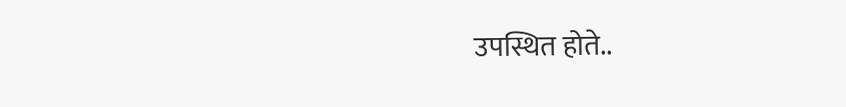उपस्थित होते..